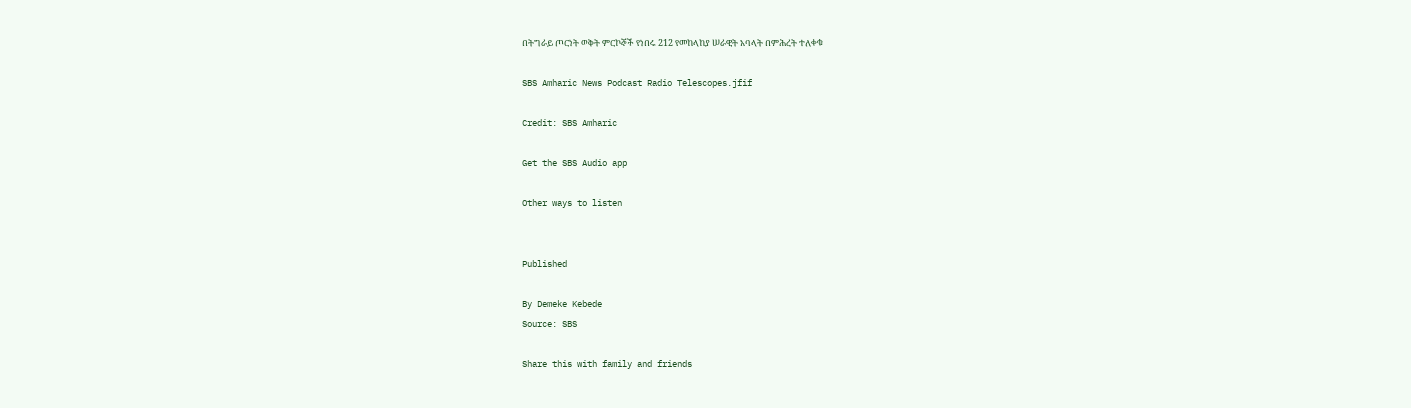በትግራይ ጦርነት ወቅት ምርኮኞች የነበሩ 212 የመከላከያ ሠራዊት አባላት በምሕረት ተለቀቁ

SBS Amharic News Podcast Radio Telescopes.jfif

Credit: SBS Amharic

Get the SBS Audio app

Other ways to listen


Published

By Demeke Kebede
Source: SBS

Share this with family and friends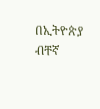በኢትዮጵያ ብቸኛ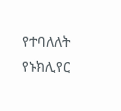የተባለለት የኑክሊየር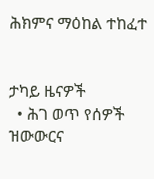ሕክምና ማዕከል ተከፈተ


ታካይ ዜናዎች
  • ሕገ ወጥ የሰዎች ዝውውርና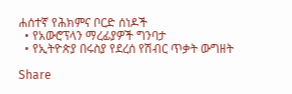ሐሰተኛ የሕክምና ቦርድ ሰነዶች
  • የአውሮፕላን ማረፊያዎች ግንባታ
  • የኢትዮጵያ በሩስያ የደረሰ የሽብር ጥቃት ውግዘት

Share